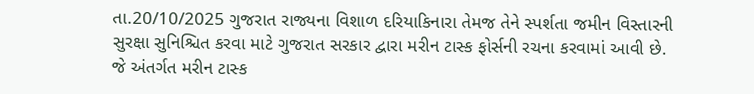તા.20/10/2025 ગુજરાત રાજ્યના વિશાળ દરિયાકિનારા તેમજ તેને સ્પર્શતા જમીન વિસ્તારની સુરક્ષા સુનિશ્ચિત કરવા માટે ગુજરાત સરકાર દ્વારા મરીન ટાસ્ક ફોર્સની રચના કરવામાં આવી છે. જે અંતર્ગત મરીન ટાસ્ક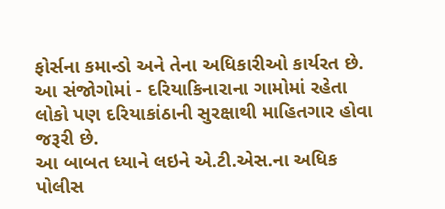ફોર્સના કમાન્ડો અને તેના અધિકારીઓ કાર્યરત છે. આ સંજોગોમાં - દરિયાકિનારાના ગામોમાં રહેતા લોકો પણ દરિયાકાંઠાની સુરક્ષાથી માહિતગાર હોવા જરૂરી છે.
આ બાબત ધ્યાને લઇને એ.ટી.એસ.ના અધિક પોલીસ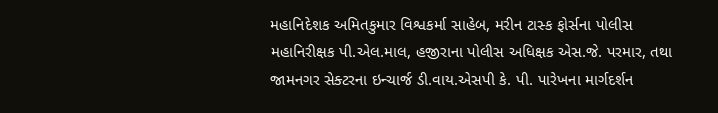મહાનિદેશક અમિતકુમાર વિશ્વકર્મા સાહેબ, મરીન ટાસ્ક ફોર્સના પોલીસ મહાનિરીક્ષક પી.એલ.માલ, હજીરાના પોલીસ અધિક્ષક એસ.જે. પરમાર, તથા જામનગર સેક્ટરના ઇન્ચાર્જ ડી.વાય.એસપી કે. પી. પારેખના માર્ગદર્શન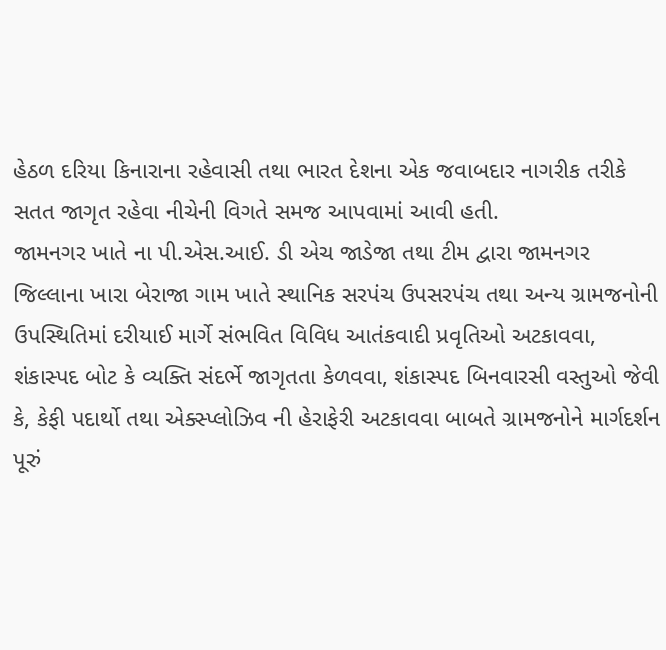હેઠળ દરિયા કિનારાના રહેવાસી તથા ભારત દેશના એક જવાબદાર નાગરીક તરીકે સતત જાગૃત રહેવા નીચેની વિગતે સમજ આપવામાં આવી હતી.
જામનગર ખાતે ના પી.એસ.આઈ. ડી એચ જાડેજા તથા ટીમ દ્વારા જામનગર જિલ્લાના ખારા બેરાજા ગામ ખાતે સ્થાનિક સરપંચ ઉપસરપંચ તથા અન્ય ગ્રામજનોની ઉપસ્થિતિમાં દરીયાઈ માર્ગે સંભવિત વિવિધ આતંકવાદી પ્રવૃતિઓ અટકાવવા, શંકાસ્પદ બોટ કે વ્યક્તિ સંદર્ભે જાગૃતતા કેળવવા, શંકાસ્પદ બિનવારસી વસ્તુઓ જેવી કે, કેફી પદાર્થો તથા એક્સ્પ્લોઝિવ ની હેરાફેરી અટકાવવા બાબતે ગ્રામજનોને માર્ગદર્શન પૂરું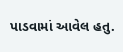પાડવામાં આવેલ હતુ.